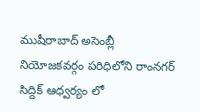ముషీరాబాద్ అసెంబ్లీ నియోజకవర్గం పరిధిలోని రాంనగర్ సిద్దిక్ ఆధ్వర్యం లో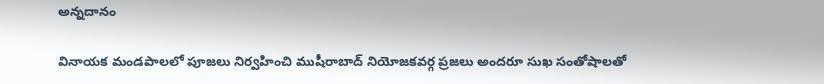అన్నదానం

వినాయక మండపాలలో పూజలు నిర్వహించి ముషీరాబాద్ నియోజకవర్గ ప్రజలు అందరూ సుఖ సంతోషాలతో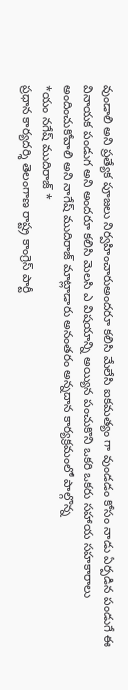వుండాలి అని ప్రత్యేక పూజలు నిర్వహించారుఅందరూ కలిసి మేలేసి ఐకమత్యం గా వుండడం కోసం నాడు ఏర్పడిన పండుగే ఈ వినాయక పండుగ అని అందరూ కలిసి మెలసి ఎ విషయాన్ని అయ్యిన పంచుకొని ఒకరి ఒకరు సహాయ సహకారాలు అందించుకోవాలి అని నాగేష్ ముదిరాజ్ మాట్లాడారు అనంతరం అన్నదాన కార్యక్రమంలో పాల్గొన్న
*యం నగేష్ ముదిరాజ్ *
ప్రధాన కార్యదర్శి తెలంగాణ రాష్ట్ర కాంగ్రెస్ పార్టీ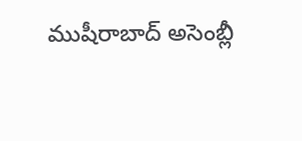ముషీరాబాద్ అసెంబ్లీ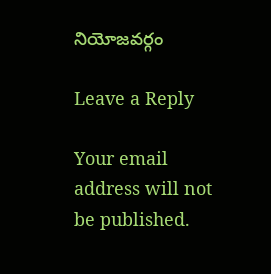నియోజవర్గం

Leave a Reply

Your email address will not be published.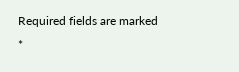Required fields are marked *